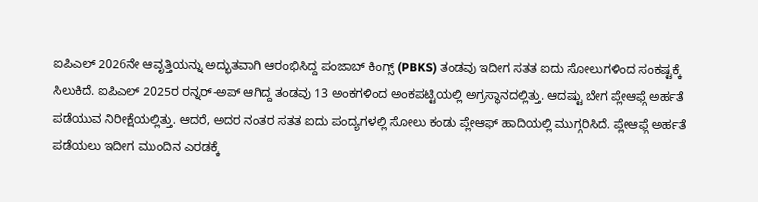ಐಪಿಎಲ್ 2026ನೇ ಆವೃತ್ತಿಯನ್ನು ಅದ್ಭುತವಾಗಿ ಆರಂಭಿಸಿದ್ದ ಪಂಜಾಬ್ ಕಿಂಗ್ಸ್ (PBKS) ತಂಡವು ಇದೀಗ ಸತತ ಐದು ಸೋಲುಗಳಿಂದ ಸಂಕಷ್ಟಕ್ಕೆ ಸಿಲುಕಿದೆ. ಐಪಿಎಲ್ 2025ರ ರನ್ನರ್-ಅಪ್ ಆಗಿದ್ದ ತಂಡವು 13 ಅಂಕಗಳಿಂದ ಅಂಕಪಟ್ಟಿಯಲ್ಲಿ ಅಗ್ರಸ್ಥಾನದಲ್ಲಿತ್ತು. ಆದಷ್ಟು ಬೇಗ ಪ್ಲೇಆಫ್ಗೆ ಅರ್ಹತೆ ಪಡೆಯುವ ನಿರೀಕ್ಷೆಯಲ್ಲಿತ್ತು. ಆದರೆ, ಅದರ ನಂತರ ಸತತ ಐದು ಪಂದ್ಯಗಳಲ್ಲಿ ಸೋಲು ಕಂಡು ಪ್ಲೇಆಫ್ ಹಾದಿಯಲ್ಲಿ ಮುಗ್ಗರಿಸಿದೆ. ಪ್ಲೇಆಫ್ಗೆ ಅರ್ಹತೆ ಪಡೆಯಲು ಇದೀಗ ಮುಂದಿನ ಎರಡಕ್ಕೆ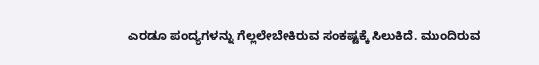ಎರಡೂ ಪಂದ್ಯಗಳನ್ನು ಗೆಲ್ಲಲೇಬೇಕಿರುವ ಸಂಕಷ್ಟಕ್ಕೆ ಸಿಲುಕಿದೆ. ಮುಂದಿರುವ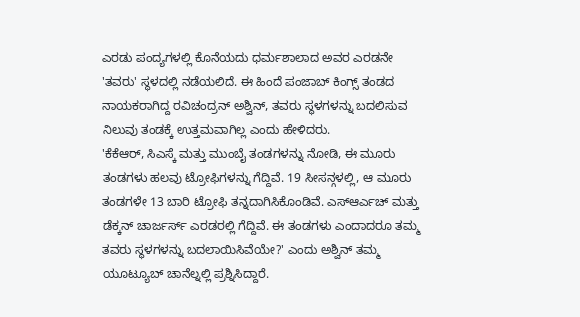ಎರಡು ಪಂದ್ಯಗಳಲ್ಲಿ ಕೊನೆಯದು ಧರ್ಮಶಾಲಾದ ಅವರ ಎರಡನೇ 'ತವರು' ಸ್ಥಳದಲ್ಲಿ ನಡೆಯಲಿದೆ. ಈ ಹಿಂದೆ ಪಂಜಾಬ್ ಕಿಂಗ್ಸ್ ತಂಡದ ನಾಯಕರಾಗಿದ್ದ ರವಿಚಂದ್ರನ್ ಅಶ್ವಿನ್, ತವರು ಸ್ಥಳಗಳನ್ನು ಬದಲಿಸುವ ನಿಲುವು ತಂಡಕ್ಕೆ ಉತ್ತಮವಾಗಿಲ್ಲ ಎಂದು ಹೇಳಿದರು.
'ಕೆಕೆಆರ್, ಸಿಎಸ್ಕೆ ಮತ್ತು ಮುಂಬೈ ತಂಡಗಳನ್ನು ನೋಡಿ, ಈ ಮೂರು ತಂಡಗಳು ಹಲವು ಟ್ರೋಫಿಗಳನ್ನು ಗೆದ್ದಿವೆ. 19 ಸೀಸನ್ಗಳಲ್ಲಿ, ಆ ಮೂರು ತಂಡಗಳೇ 13 ಬಾರಿ ಟ್ರೋಫಿ ತನ್ನದಾಗಿಸಿಕೊಂಡಿವೆ. ಎಸ್ಆರ್ಎಚ್ ಮತ್ತು ಡೆಕ್ಕನ್ ಚಾರ್ಜರ್ಸ್ ಎರಡರಲ್ಲಿ ಗೆದ್ದಿವೆ. ಈ ತಂಡಗಳು ಎಂದಾದರೂ ತಮ್ಮ ತವರು ಸ್ಥಳಗಳನ್ನು ಬದಲಾಯಿಸಿವೆಯೇ?' ಎಂದು ಅಶ್ವಿನ್ ತಮ್ಮ ಯೂಟ್ಯೂಬ್ ಚಾನೆಲ್ನಲ್ಲಿ ಪ್ರಶ್ನಿಸಿದ್ದಾರೆ.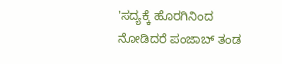'ಸದ್ಯಕ್ಕೆ ಹೊರಗಿನಿಂದ ನೋಡಿದರೆ ಪಂಜಾಬ್ ತಂಡ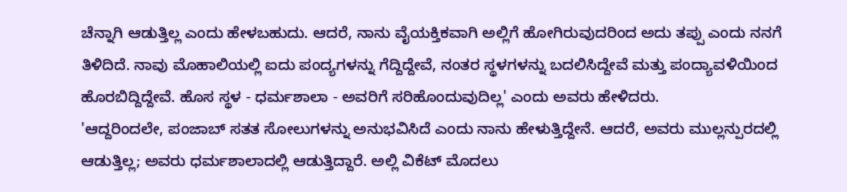ಚೆನ್ನಾಗಿ ಆಡುತ್ತಿಲ್ಲ ಎಂದು ಹೇಳಬಹುದು. ಆದರೆ, ನಾನು ವೈಯಕ್ತಿಕವಾಗಿ ಅಲ್ಲಿಗೆ ಹೋಗಿರುವುದರಿಂದ ಅದು ತಪ್ಪು ಎಂದು ನನಗೆ ತಿಳಿದಿದೆ. ನಾವು ಮೊಹಾಲಿಯಲ್ಲಿ ಐದು ಪಂದ್ಯಗಳನ್ನು ಗೆದ್ದಿದ್ದೇವೆ, ನಂತರ ಸ್ಥಳಗಳನ್ನು ಬದಲಿಸಿದ್ದೇವೆ ಮತ್ತು ಪಂದ್ಯಾವಳಿಯಿಂದ ಹೊರಬಿದ್ದಿದ್ದೇವೆ. ಹೊಸ ಸ್ಥಳ - ಧರ್ಮಶಾಲಾ - ಅವರಿಗೆ ಸರಿಹೊಂದುವುದಿಲ್ಲ' ಎಂದು ಅವರು ಹೇಳಿದರು.
'ಆದ್ದರಿಂದಲೇ, ಪಂಜಾಬ್ ಸತತ ಸೋಲುಗಳನ್ನು ಅನುಭವಿಸಿದೆ ಎಂದು ನಾನು ಹೇಳುತ್ತಿದ್ದೇನೆ. ಆದರೆ, ಅವರು ಮುಲ್ಲನ್ಪುರದಲ್ಲಿ ಆಡುತ್ತಿಲ್ಲ; ಅವರು ಧರ್ಮಶಾಲಾದಲ್ಲಿ ಆಡುತ್ತಿದ್ದಾರೆ. ಅಲ್ಲಿ ವಿಕೆಟ್ ಮೊದಲು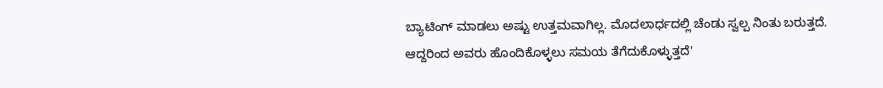ಬ್ಯಾಟಿಂಗ್ ಮಾಡಲು ಅಷ್ಟು ಉತ್ತಮವಾಗಿಲ್ಲ. ಮೊದಲಾರ್ಧದಲ್ಲಿ ಚೆಂಡು ಸ್ವಲ್ಪ ನಿಂತು ಬರುತ್ತದೆ. ಆದ್ದರಿಂದ ಅವರು ಹೊಂದಿಕೊಳ್ಳಲು ಸಮಯ ತೆಗೆದುಕೊಳ್ಳುತ್ತದೆ'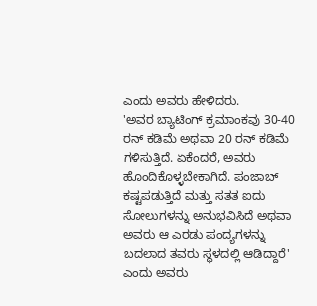ಎಂದು ಅವರು ಹೇಳಿದರು.
'ಅವರ ಬ್ಯಾಟಿಂಗ್ ಕ್ರಮಾಂಕವು 30-40 ರನ್ ಕಡಿಮೆ ಅಥವಾ 20 ರನ್ ಕಡಿಮೆ ಗಳಿಸುತ್ತಿದೆ. ಏಕೆಂದರೆ, ಅವರು ಹೊಂದಿಕೊಳ್ಳಬೇಕಾಗಿದೆ. ಪಂಜಾಬ್ ಕಷ್ಟಪಡುತ್ತಿದೆ ಮತ್ತು ಸತತ ಐದು ಸೋಲುಗಳನ್ನು ಅನುಭವಿಸಿದೆ ಅಥವಾ ಅವರು ಆ ಎರಡು ಪಂದ್ಯಗಳನ್ನು ಬದಲಾದ ತವರು ಸ್ಥಳದಲ್ಲಿ ಆಡಿದ್ದಾರೆ' ಎಂದು ಅವರು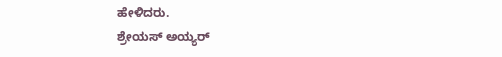ಹೇಳಿದರು.
ಶ್ರೇಯಸ್ ಅಯ್ಯರ್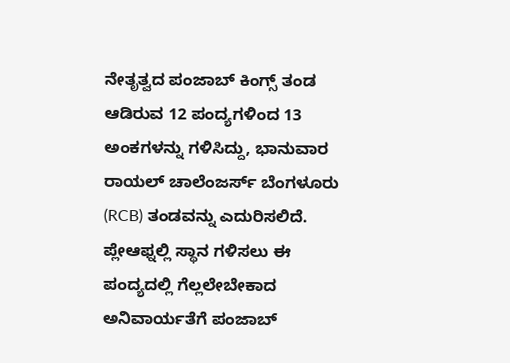ನೇತೃತ್ವದ ಪಂಜಾಬ್ ಕಿಂಗ್ಸ್ ತಂಡ ಆಡಿರುವ 12 ಪಂದ್ಯಗಳಿಂದ 13 ಅಂಕಗಳನ್ನು ಗಳಿಸಿದ್ದು, ಭಾನುವಾರ ರಾಯಲ್ ಚಾಲೆಂಜರ್ಸ್ ಬೆಂಗಳೂರು (RCB) ತಂಡವನ್ನು ಎದುರಿಸಲಿದೆ. ಪ್ಲೇಆಫ್ನಲ್ಲಿ ಸ್ಥಾನ ಗಳಿಸಲು ಈ ಪಂದ್ಯದಲ್ಲಿ ಗೆಲ್ಲಲೇಬೇಕಾದ ಅನಿವಾರ್ಯತೆಗೆ ಪಂಜಾಬ್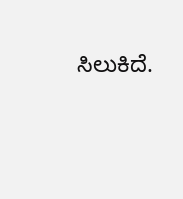ಸಿಲುಕಿದೆ.